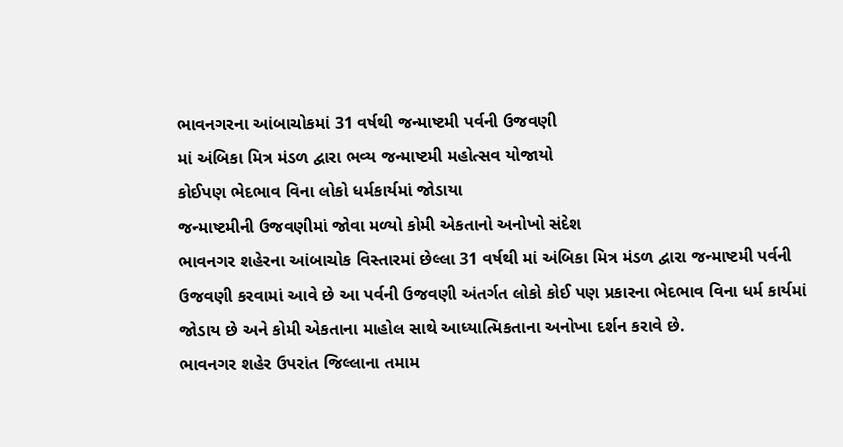ભાવનગરના આંબાચોકમાં 31 વર્ષથી જન્માષ્ટમી પર્વની ઉજવણી
માં અંબિકા મિત્ર મંડળ દ્વારા ભવ્ય જન્માષ્ટમી મહોત્સવ યોજાયો
કોઈપણ ભેદભાવ વિના લોકો ધર્મકાર્યમાં જોડાયા
જન્માષ્ટમીની ઉજવણીમાં જોવા મળ્યો કોમી એકતાનો અનોખો સંદેશ
ભાવનગર શહેરના આંબાચોક વિસ્તારમાં છેલ્લા 31 વર્ષથી માં અંબિકા મિત્ર મંડળ દ્વારા જન્માષ્ટમી પર્વની ઉજવણી કરવામાં આવે છે આ પર્વની ઉજવણી અંતર્ગત લોકો કોઈ પણ પ્રકારના ભેદભાવ વિના ધર્મ કાર્યમાં જોડાય છે અને કોમી એકતાના માહોલ સાથે આધ્યાત્મિકતાના અનોખા દર્શન કરાવે છે.
ભાવનગર શહેર ઉપરાંત જિલ્લાના તમામ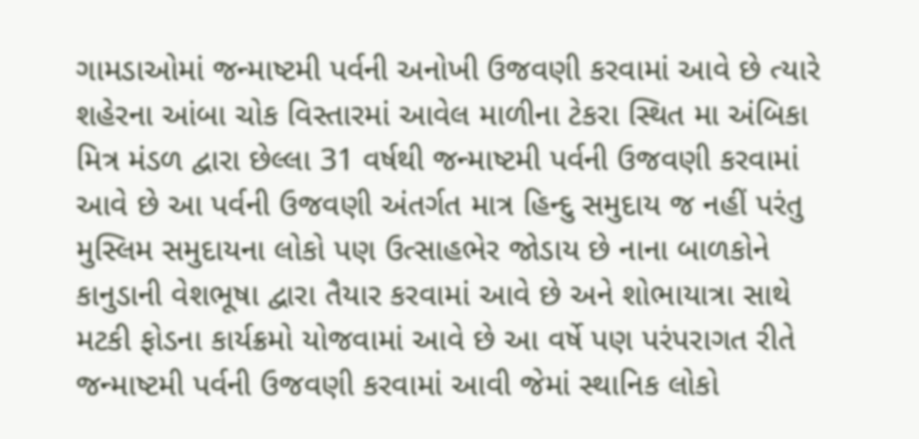ગામડાઓમાં જન્માષ્ટમી પર્વની અનોખી ઉજવણી કરવામાં આવે છે ત્યારે શહેરના આંબા ચોક વિસ્તારમાં આવેલ માળીના ટેકરા સ્થિત મા અંબિકા મિત્ર મંડળ દ્વારા છેલ્લા 31 વર્ષથી જન્માષ્ટમી પર્વની ઉજવણી કરવામાં આવે છે આ પર્વની ઉજવણી અંતર્ગત માત્ર હિન્દુ સમુદાય જ નહીં પરંતુ મુસ્લિમ સમુદાયના લોકો પણ ઉત્સાહભેર જોડાય છે નાના બાળકોને કાનુડાની વેશભૂષા દ્વારા તૈયાર કરવામાં આવે છે અને શોભાયાત્રા સાથે મટકી ફોડના કાર્યક્રમો યોજવામાં આવે છે આ વર્ષે પણ પરંપરાગત રીતે જન્માષ્ટમી પર્વની ઉજવણી કરવામાં આવી જેમાં સ્થાનિક લોકો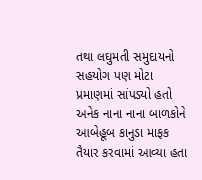તથા લઘુમતી સમુદાયનો સહયોગ પણ મોટા પ્રમાણમાં સાંપડ્યો હતો અનેક નાના નાના બાળકોને આબેહૂબ કાનુડા માફક તૈયાર કરવામાં આવ્યા હતા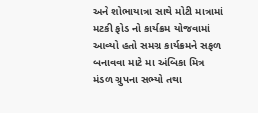અને શોભાયાત્રા સાથે મોટી માત્રામાં મટકી ફોડ નો કાર્યક્રમ યોજવામાં આવ્યો હતો સમગ્ર કાર્યક્રમને સફળ બનાવવા માટે મા અંબિકા મિત્ર મંડળ ગ્રુપના સભ્યો તથા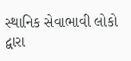સ્થાનિક સેવાભાવી લોકો દ્વારા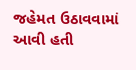જહેમત ઉઠાવવામાં આવી હતી